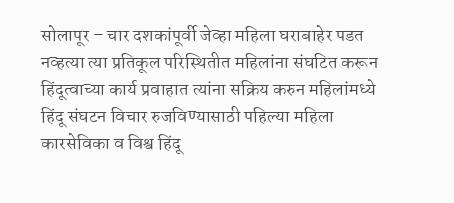सोलापूर – चार दशकांपूर्वी जेव्हा महिला घराबाहेर पडत नव्हत्या त्या प्रतिकूल परिस्थितीत महिलांना संघटित करून हिंदूत्वाच्या कार्य प्रवाहात त्यांना सक्रिय करुन महिलांमध्ये हिंदू संघटन विचार रुजविण्यासाठी पहिल्या महिला कारसेविका व विश्व हिंदू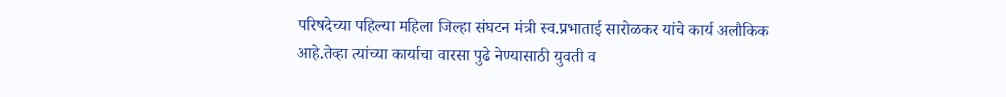परिषदेच्या पहिल्या महिला जिल्हा संघटन मंत्री स्व.प्रभाताई सारोळकर यांचे कार्य अलौकिक आहे.तेव्हा त्यांच्या कार्याचा वारसा पुढे नेण्यासाठी युवती व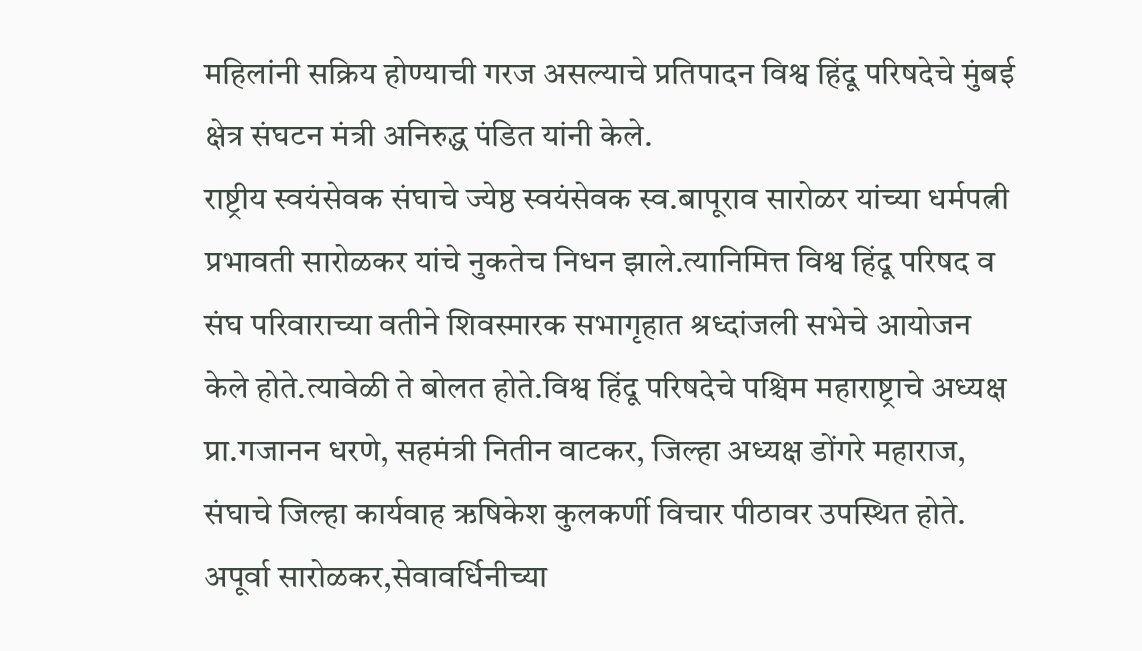महिलांनी सक्रिय होण्याची गरज असल्याचे प्रतिपादन विश्व हिंदू परिषदेचे मुंबई क्षेत्र संघटन मंत्री अनिरुद्ध पंडित यांनी केले.
राष्ट्रीय स्वयंसेवक संघाचे ज्येष्ठ स्वयंसेवक स्व.बापूराव सारोळर यांच्या धर्मपत्नी प्रभावती सारोळकर यांचे नुकतेच निधन झाले.त्यानिमित्त विश्व हिंदू परिषद व संघ परिवाराच्या वतीने शिवस्मारक सभागृहात श्रध्दांजली सभेचे आयोजन केले होते.त्यावेळी ते बोलत होते.विश्व हिंदू परिषदेचे पश्चिम महाराष्ट्राचे अध्यक्ष प्रा.गजानन धरणे, सहमंत्री नितीन वाटकर, जिल्हा अध्यक्ष डोंगरे महाराज, संघाचे जिल्हा कार्यवाह ऋषिकेश कुलकर्णी विचार पीठावर उपस्थित होते.
अपूर्वा सारोळकर,सेवावर्धिनीच्या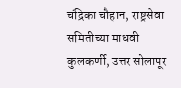चंद्रिका चौहान, राष्ट्रसेवा समितीच्या माधवी कुलकर्णी, उत्तर सोलापूर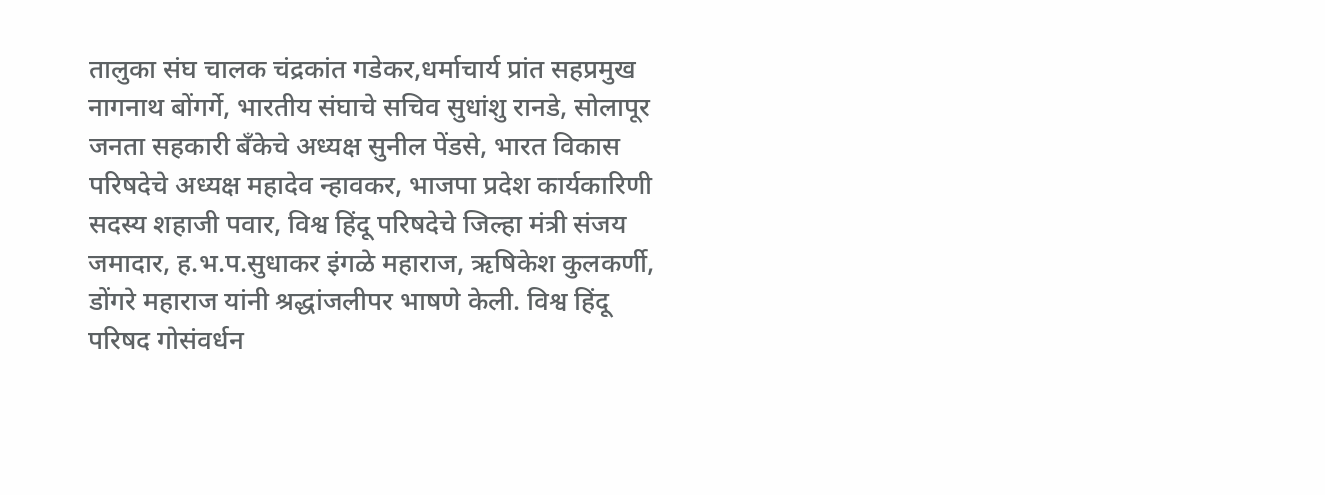तालुका संघ चालक चंद्रकांत गडेकर,धर्माचार्य प्रांत सहप्रमुख नागनाथ बोंगर्गे, भारतीय संघाचे सचिव सुधांशु रानडे, सोलापूर जनता सहकारी बॅंकेचे अध्यक्ष सुनील पेंडसे, भारत विकास परिषदेचे अध्यक्ष महादेव न्हावकर, भाजपा प्रदेश कार्यकारिणी सदस्य शहाजी पवार, विश्व हिंदू परिषदेचे जिल्हा मंत्री संजय जमादार, ह.भ.प.सुधाकर इंगळे महाराज, ऋषिकेश कुलकर्णी, डोंगरे महाराज यांनी श्रद्धांजलीपर भाषणे केली. विश्व हिंदू परिषद गोसंवर्धन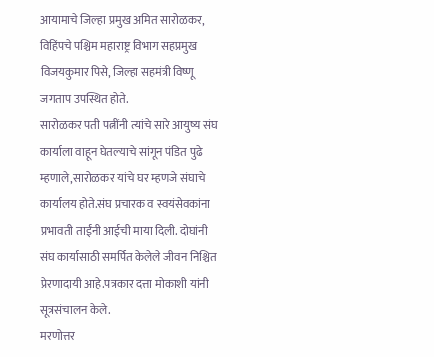आयामाचे जिल्हा प्रमुख अमित सारोळकर, विहिंपचे पश्चिम महाराष्ट्र विभाग सहप्रमुख विजयकुमार पिसे, जिल्हा सहमंत्री विष्णू जगताप उपस्थित होते.
सारोळकर पती पत्नींनी त्यांचे सारे आयुष्य संघ कार्याला वाहून घेतल्याचे सांगून पंडित पुढे म्हणाले,सारोळकर यांचे घर म्हणजे संघाचे कार्यालय होते.संघ प्रचारक व स्वयंसेवकांना प्रभावती ताईंनी आईची माया दिली. दोघांनी संघ कार्यासाठी समर्पित केलेले जीवन निश्चित प्रेरणादायी आहे.पत्रकार दत्ता मोकाशी यांनी सूत्रसंचालन केले.
मरणोत्तर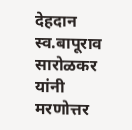देहदान
स्व.बापूराव सारोळकर यांनी मरणोत्तर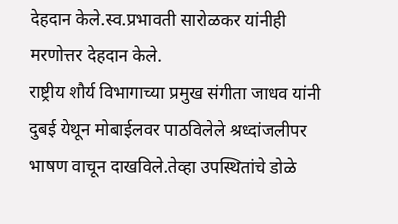देहदान केले.स्व.प्रभावती सारोळकर यांनीही मरणोत्तर देहदान केले.
राष्ट्रीय शौर्य विभागाच्या प्रमुख संगीता जाधव यांनी दुबई येथून मोबाईलवर पाठविलेले श्रध्दांजलीपर भाषण वाचून दाखविले.तेव्हा उपस्थितांचे डोळे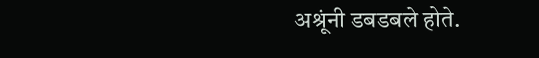अश्रूंनी डबडबले होते.